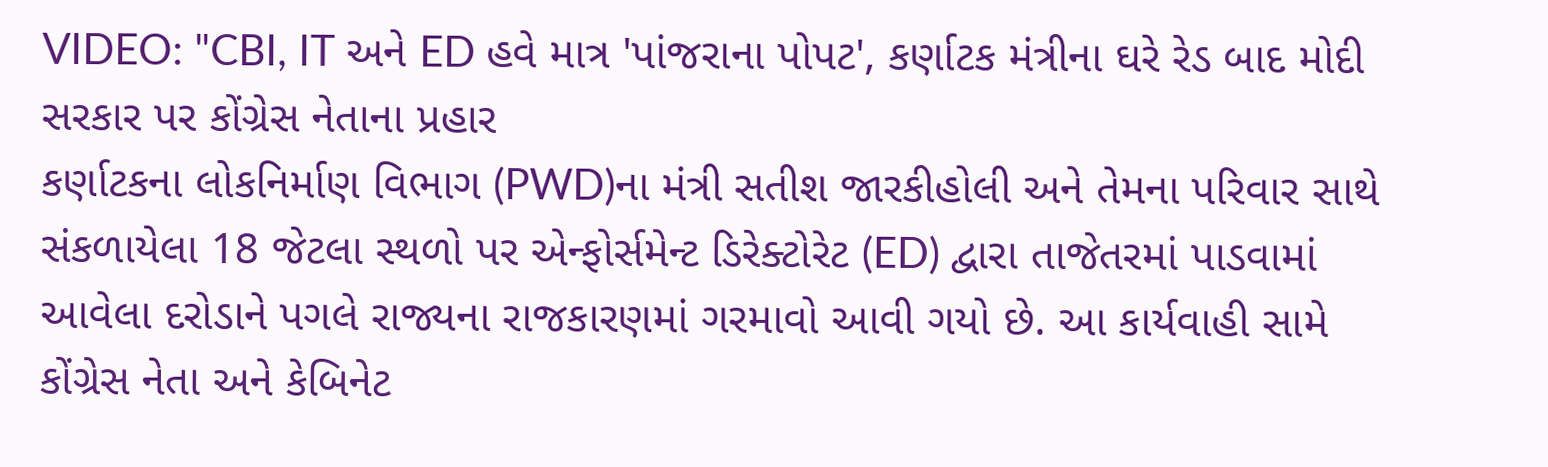VIDEO: "CBI, IT અને ED હવે માત્ર 'પાંજરાના પોપટ', કર્ણાટક મંત્રીના ઘરે રેડ બાદ મોદી સરકાર પર કોંગ્રેસ નેતાના પ્રહાર
કર્ણાટકના લોકનિર્માણ વિભાગ (PWD)ના મંત્રી સતીશ જારકીહોલી અને તેમના પરિવાર સાથે સંકળાયેલા 18 જેટલા સ્થળો પર એન્ફોર્સમેન્ટ ડિરેક્ટોરેટ (ED) દ્વારા તાજેતરમાં પાડવામાં આવેલા દરોડાને પગલે રાજ્યના રાજકારણમાં ગરમાવો આવી ગયો છે. આ કાર્યવાહી સામે કોંગ્રેસ નેતા અને કેબિનેટ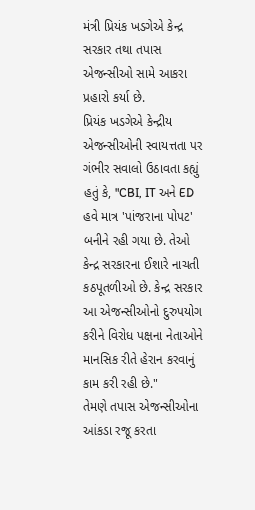મંત્રી પ્રિયંક ખડગેએ કેન્દ્ર સરકાર તથા તપાસ એજન્સીઓ સામે આકરા પ્રહારો કર્યા છે.
પ્રિયંક ખડગેએ કેન્દ્રીય એજન્સીઓની સ્વાયત્તતા પર ગંભીર સવાલો ઉઠાવતા કહ્યું હતું કે, "CBI, IT અને ED હવે માત્ર 'પાંજરાના પોપટ' બનીને રહી ગયા છે. તેઓ કેન્દ્ર સરકારના ઈશારે નાચતી કઠપૂતળીઓ છે. કેન્દ્ર સરકાર આ એજન્સીઓનો દુરુપયોગ કરીને વિરોધ પક્ષના નેતાઓને માનસિક રીતે હેરાન કરવાનું કામ કરી રહી છે."
તેમણે તપાસ એજન્સીઓના આંકડા રજૂ કરતા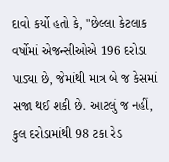દાવો કર્યો હતો કે, "છેલ્લા કેટલાક વર્ષોમાં એજન્સીઓએ 196 દરોડા પાડ્યા છે, જેમાંથી માત્ર બે જ કેસમાં સજા થઈ શકી છે. આટલું જ નહીં, કુલ દરોડામાંથી 98 ટકા રેડ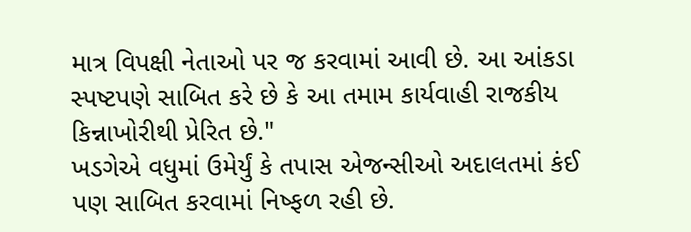માત્ર વિપક્ષી નેતાઓ પર જ કરવામાં આવી છે. આ આંકડા સ્પષ્ટપણે સાબિત કરે છે કે આ તમામ કાર્યવાહી રાજકીય કિન્નાખોરીથી પ્રેરિત છે."
ખડગેએ વધુમાં ઉમેર્યું કે તપાસ એજન્સીઓ અદાલતમાં કંઈ પણ સાબિત કરવામાં નિષ્ફળ રહી છે.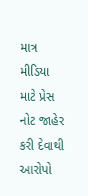માત્ર મીડિયા માટે પ્રેસ નોટ જાહેર કરી દેવાથી આરોપો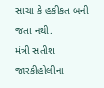સાચા કે હકીકત બની જતા નથી.
મંત્રી સતીશ જારકીહોલીના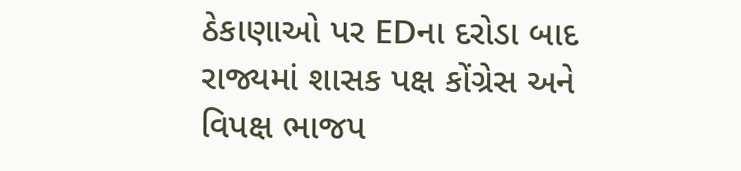ઠેકાણાઓ પર EDના દરોડા બાદ રાજ્યમાં શાસક પક્ષ કોંગ્રેસ અને વિપક્ષ ભાજપ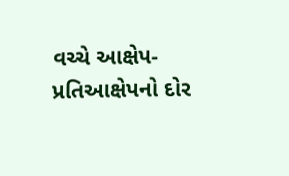વચ્ચે આક્ષેપ-પ્રતિઆક્ષેપનો દોર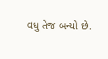વધુ તેજ બન્યો છે.